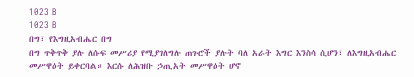1023 B
1023 B
በግ፣ የእግዚአብሔር በግ
በግ ጥቅጥቅ ያሉ ለሱፍ መሥሪያ የሚያገለግሉ ጠጉሮች ያሉት ባለ አራት እግር እንስሳ ሲሆን፣ ለእግዚአብሔር መሥዋዕት ይቀርባል። እርሱ ለሕዝቡ ኃጢአት መሥዋዕት ሆኖ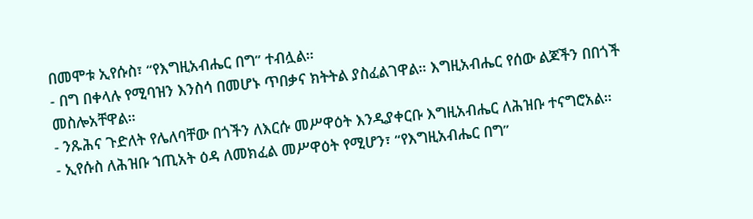በመሞቱ ኢየሱስ፣ “የእግዚአብሔር በግ” ተብሏል።
- በግ በቀላሉ የሚባዝን እንስሳ በመሆኑ ጥበቃና ክትትል ያስፈልገዋል። እግዚአብሔር የሰው ልጆችን በበጎች መስሎአቸዋል።
- ንጹሕና ጉድለት የሌለባቸው በጎችን ለእርሱ መሥዋዕት እንዲያቀርቡ እግዚአብሔር ለሕዝቡ ተናግሮአል።
- ኢየሱስ ለሕዝቡ ኀጢአት ዕዳ ለመክፈል መሥዋዕት የሚሆን፣ “የእግዚአብሔር በግ”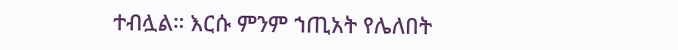ተብሏል። እርሱ ምንም ኀጢአት የሌለበት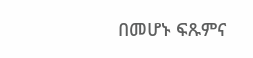በመሆኑ ፍጹምና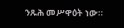ንጹሕ መሥዋዕት ነው።